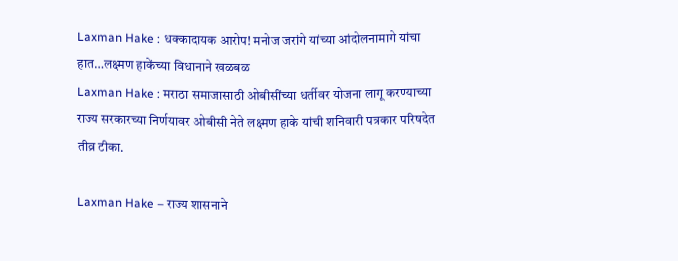Laxman Hake : धक्कादायक आरोप! मनोज जरांगे यांच्या आंदोलनामागे यांचा हात…लक्ष्मण हाकेंच्या विधानाने खळबळ
Laxman Hake : मराठा समाजासाठी ओबीसींच्या धर्तीवर योजना लागू करण्याच्या राज्य सरकारच्या निर्णयावर ओबीसी नेते लक्ष्मण हाके यांची शनिवारी पत्रकार परिषदेत तीव्र टीका.

Laxman Hake – राज्य शासनाने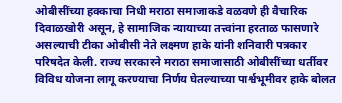ओबीसींच्या हक्काचा निधी मराठा समाजाकडे वळवणे ही वैचारिक दिवाळखोरी असून, हे सामाजिक न्यायाच्या तत्त्वांना हरताळ फासणारे असल्याची टीका ओबीसी नेते लक्ष्मण हाके यांनी शनिवारी पत्रकार परिषदेत केली. राज्य सरकारने मराठा समाजासाठी ओबीसींच्या धर्तीवर विविध योजना लागू करण्याचा निर्णय घेतल्याच्या पार्श्वभूमीवर हाके बोलत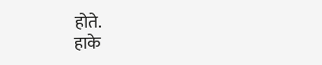होते.
हाके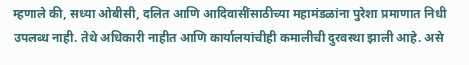म्हणाले की, सध्या ओबीसी, दलित आणि आदिवासींसाठीच्या महामंडळांना पुरेशा प्रमाणात निधी उपलब्ध नाही. तेथे अधिकारी नाहीत आणि कार्यालयांचीही कमालीची दुरवस्था झाली आहे. असे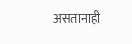असतानाही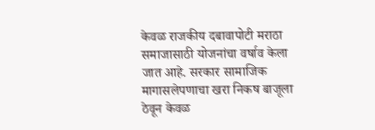केवळ राजकीय दबावापोटी मराठा समाजासाठी योजनांचा वर्षाव केला जात आहे. सरकार सामाजिक मागासलेपणाचा खरा निकष बाजूला ठेवून केवळ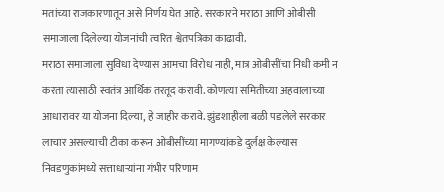मतांच्या राजकारणातून असे निर्णय घेत आहे. सरकारने मराठा आणि ओबीसी समाजाला दिलेल्या योजनांची त्वरित श्वेतपत्रिका काढावी.
मराठा समाजाला सुविधा देण्यास आमचा विरोध नाही, मात्र ओबीसींचा निधी कमी न करता त्यासाठी स्वतंत्र आर्थिक तरतूद करावी. कोणत्या समितीच्या अहवालाच्या आधारावर या योजना दिल्या, हे जाहीर करावे. झुंडशाहीला बळी पडलेले सरकार लाचार असल्याची टीका करून ओबीसींच्या मागण्यांकडे दुर्लक्ष केल्यास निवडणुकांमध्ये सत्ताधाऱ्यांना गंभीर परिणाम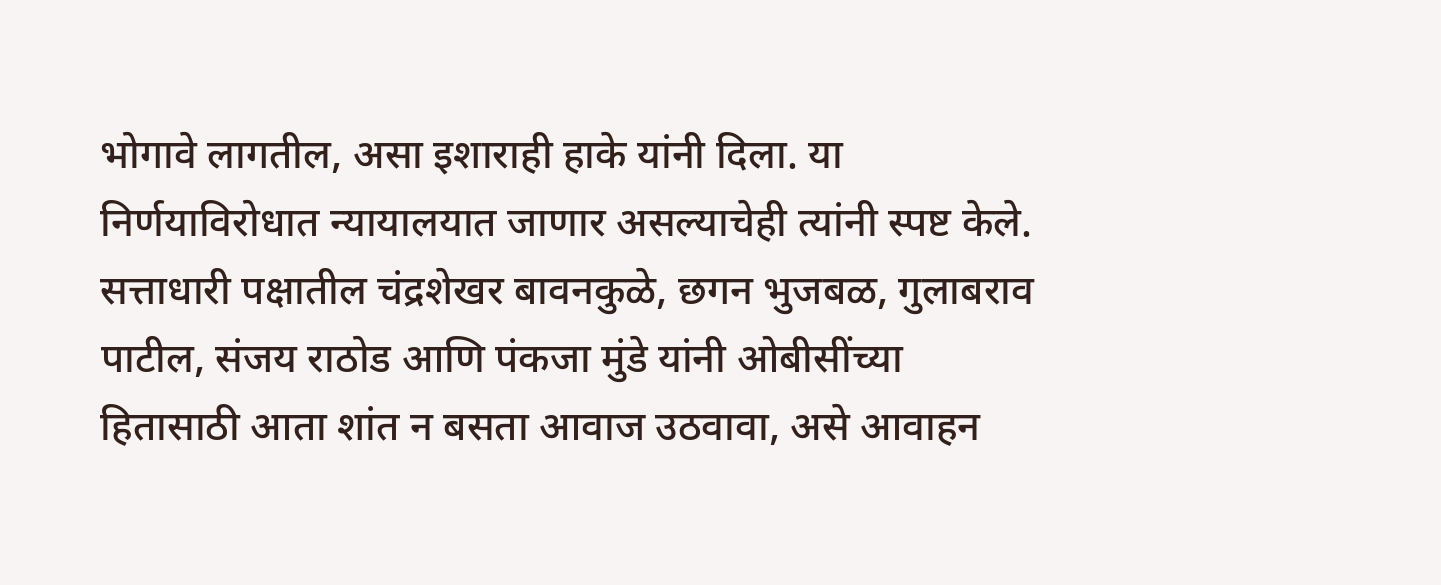भोगावे लागतील, असा इशाराही हाके यांनी दिला. या निर्णयाविरोधात न्यायालयात जाणार असल्याचेही त्यांनी स्पष्ट केले.
सत्ताधारी पक्षातील चंद्रशेखर बावनकुळे, छगन भुजबळ, गुलाबराव पाटील, संजय राठोड आणि पंकजा मुंडे यांनी ओबीसींच्या हितासाठी आता शांत न बसता आवाज उठवावा, असे आवाहन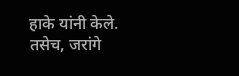हाके यांनी केले. तसेच, जरांगे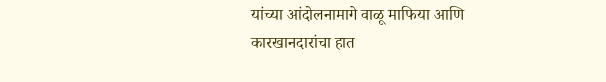यांच्या आंदोलनामागे वाळू माफिया आणि कारखानदारांचा हात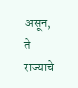असून, ते राज्याचे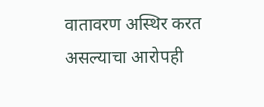वातावरण अस्थिर करत असल्याचा आरोपही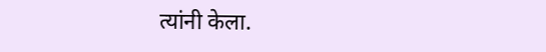त्यांनी केला.